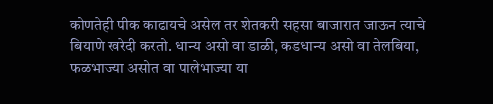कोणतेही पीक काढायचे असेल तर शेतकरी सहसा बाजारात जाऊन त्याचे बियाणे खरेदी करतो. धान्य असो वा डाळी, कडधान्य असो वा तेलबिया, फळभाज्या असोत वा पालेभाज्या या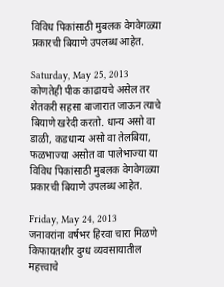विविध पिकांसाठी मुबलक वेगवेगळ्या प्रकारची बियाणे उपलब्ध आहेत.

Saturday, May 25, 2013
कोणतेही पीक काढायचे असेल तर शेतकरी सहसा बाजारात जाऊन त्याचे बियाणे खरेदी करतो. धान्य असो वा डाळी, कडधान्य असो वा तेलबिया, फळभाज्या असोत वा पालेभाज्या या विविध पिकांसाठी मुबलक वेगवेगळ्या प्रकारची बियाणे उपलब्ध आहेत.

Friday, May 24, 2013
जनावरांना वर्षभर हिरवा चारा मिळणे किफायतशीर दुग्ध व्यवसायातील महत्त्वाचे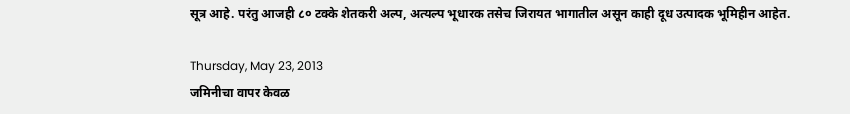सूत्र आहे. परंतु आजही ८० टक्के शेतकरी अल्प, अत्यल्प भूधारक तसेच जिरायत भागातील असून काही दूध उत्पादक भूमिहीन आहेत.

Thursday, May 23, 2013
जमिनीचा वापर केवळ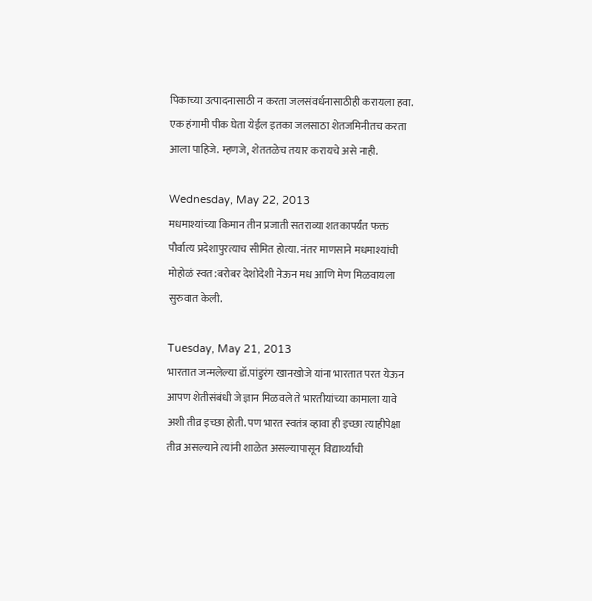पिकाच्या उत्पादनासाठी न करता जलसंवर्धनासाठीही करायला हवा. एक हंगामी पीक घेता येईल इतका जलसाठा शेतजमिनीतच करता आला पाहिजे. म्हणजे, शेततळेच तयार करायचे असे नाही.

Wednesday, May 22, 2013
मधमाश्यांच्या किमान तीन प्रजाती सतराव्या शतकापर्यंत फक्त पौर्वात्य प्रदेशापुरत्याच सीमित होत्या. नंतर माणसाने मधमाश्यांची मोहोळं स्वत:बरोबर देशोदेशी नेऊन मध आणि मेण मिळवायला सुरुवात केली.

Tuesday, May 21, 2013
भारतात जन्मलेल्या डॉ.पांडुरंग खानखोजे यांना भारतात परत येऊन आपण शेतीसंबंधी जे ज्ञान मिळवले ते भारतीयांच्या कामाला यावे अशी तीव्र इच्छा होती. पण भारत स्वतंत्र व्हावा ही इच्छा त्याहीपेक्षा तीव्र असल्याने त्यांनी शाळेत असल्यापासून विद्यार्थ्यांची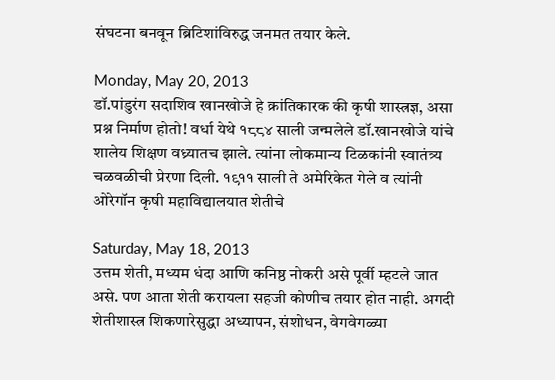संघटना बनवून ब्रिटिशांविरुद्ध जनमत तयार केले.

Monday, May 20, 2013
डॉ.पांडुरंग सदाशिव खानखोजे हे क्रांतिकारक की कृषी शास्त्रज्ञ, असा प्रश्न निर्माण होतो! वर्धा येथे १८८४ साली जन्मलेले डॉ.खानखोजे यांचे शालेय शिक्षण वध्र्यातच झाले. त्यांना लोकमान्य टिळकांनी स्वातंत्र्य चळवळीची प्रेरणा दिली. १९११ साली ते अमेरिकेत गेले व त्यांनी ओरेगॉन कृषी महाविद्यालयात शेतीचे

Saturday, May 18, 2013
उत्तम शेती, मध्यम धंदा आणि कनिष्ठ नोकरी असे पूर्वी म्हटले जात असे. पण आता शेती करायला सहजी कोणीच तयार होत नाही. अगदी शेतीशास्त्र शिकणारेसुद्धा अध्यापन, संशोधन, वेगवेगळ्या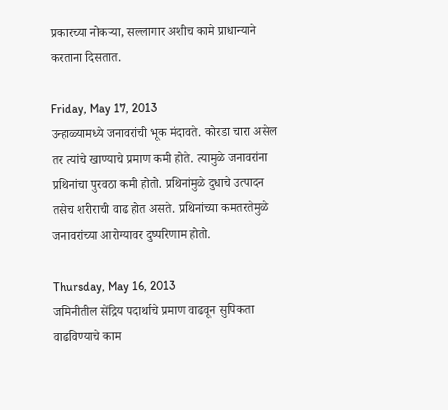प्रकारच्या नोकऱ्या, सल्लागार अशीच कामे प्राधान्याने करताना दिसतात.

Friday, May 17, 2013
उन्हाळ्यामध्ये जनावरांची भूक मंदावते. कोरडा चारा असेल तर त्यांचे खाण्याचे प्रमाण कमी होते. त्यामुळे जनावरांना प्रथिनांचा पुरवठा कमी होतो. प्रथिनांमुळे दुधाचे उत्पादन तसेच शरीराची वाढ होत असते. प्रथिनांच्या कमतरतेमुळे जनावरांच्या आरोग्यावर दुष्परिणाम होतो.

Thursday, May 16, 2013
जमिनीतील सेंद्रिय पदार्थाचे प्रमाण वाढवून सुपिकता वाढविण्याचे काम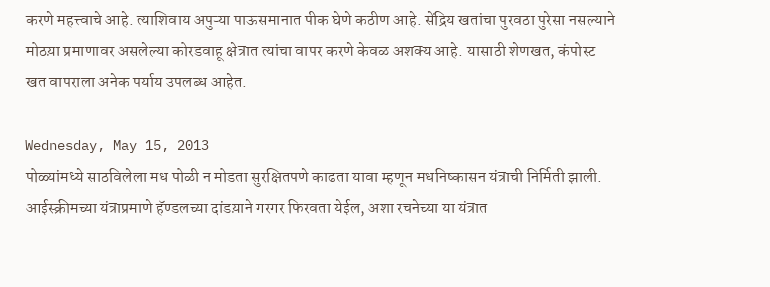करणे महत्त्वाचे आहे. त्याशिवाय अपुऱ्या पाऊसमानात पीक घेणे कठीण आहे. सेंद्रिय खतांचा पुरवठा पुरेसा नसल्याने मोठय़ा प्रमाणावर असलेल्या कोरडवाहू क्षेत्रात त्यांचा वापर करणे केवळ अशक्य आहे. यासाठी शेणखत, कंपोस्ट खत वापराला अनेक पर्याय उपलब्ध आहेत.

Wednesday, May 15, 2013
पोळ्यांमध्ये साठविलेला मध पोळी न मोडता सुरक्षितपणे काढता यावा म्हणून मधनिष्कासन यंत्राची निर्मिती झाली. आईस्क्रीमच्या यंत्राप्रमाणे हॅण्डलच्या दांडय़ाने गरगर फिरवता येईल, अशा रचनेच्या या यंत्रात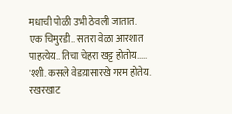मधाची पोळी उभी ठेवली जातात.
एक चिमुरडी.. सतरा वेळा आरशात पाहत्येय.. तिचा चेहरा खट्ट होतोय.....
'श्शी. कसले वेडय़ासारखे गरम होतेय. रखरखाट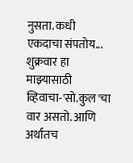नुसता. कधी एकदाचा संपतोय...
शुक्रवार हा माझ्यासाठी व्हिवाचा-'सो.कुल'चा वार असतो. आणि अर्थातच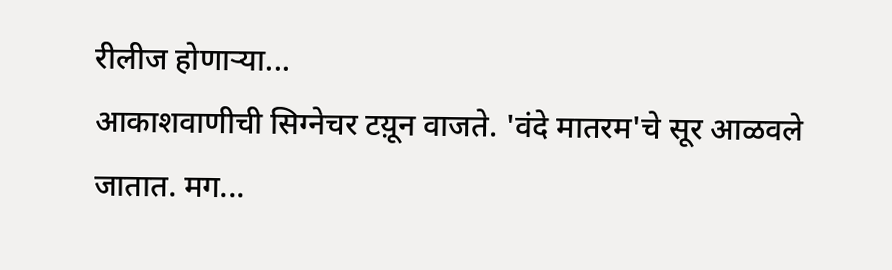रीलीज होणाऱ्या...
आकाशवाणीची सिग्नेचर टय़ून वाजते. 'वंदे मातरम'चे सूर आळवले जातात. मग...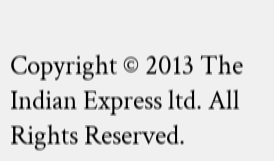Copyright © 2013 The Indian Express ltd. All Rights Reserved.